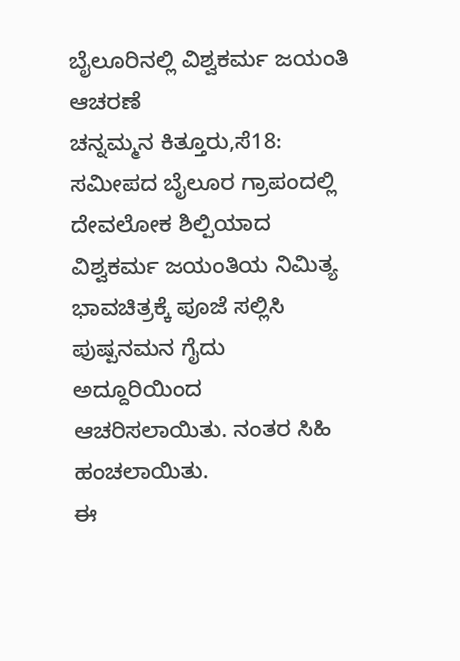ಬೈಲೂರಿನಲ್ಲಿ ವಿಶ್ವಕರ್ಮ ಜಯಂತಿ ಆಚರಣೆ
ಚನ್ನಮ್ಮನ ಕಿತ್ತೂರು,ಸೆ18: ಸಮೀಪದ ಬೈಲೂರ ಗ್ರಾಪಂದಲ್ಲಿ ದೇವಲೋಕ ಶಿಲ್ಪಿಯಾದ ವಿಶ್ವಕರ್ಮ ಜಯಂತಿಯ ನಿಮಿತ್ಯ ಭಾವಚಿತ್ರಕ್ಕೆ ಪೂಜೆ ಸಲ್ಲಿಸಿ ಪುಷ್ಪನಮನ ಗೈದು ಅದ್ದೂರಿಯಿಂದ ಆಚರಿಸಲಾಯಿತು. ನಂತರ ಸಿಹಿ ಹಂಚಲಾಯಿತು.
ಈ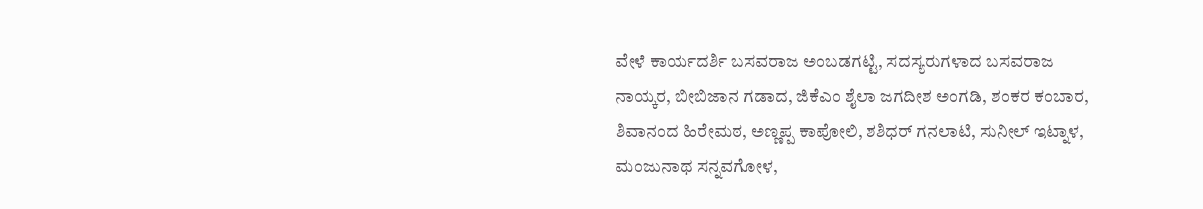ವೇಳೆ ಕಾರ್ಯದರ್ಶಿ ಬಸವರಾಜ ಅಂಬಡಗಟ್ಟಿ, ಸದಸ್ಯರುಗಳಾದ ಬಸವರಾಜ ನಾಯ್ಕರ, ಬೀಬಿಜಾನ ಗಡಾದ, ಜಿಕೆಎಂ ಶೈಲಾ ಜಗದೀಶ ಅಂಗಡಿ, ಶಂಕರ ಕಂಬಾರ, ಶಿವಾನಂದ ಹಿರೇಮಠ, ಅಣ್ಣಪ್ಪ ಕಾಪೋಲಿ, ಶಶಿಧರ್ ಗನಲಾಟಿ, ಸುನೀಲ್ ಇಟ್ನಾಳ, ಮಂಜುನಾಥ ಸನ್ನವಗೋಳ,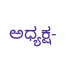ಅಧ್ಯಕ್ಷ-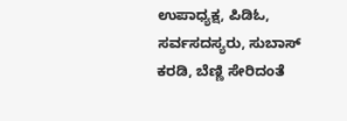ಉಪಾಧ್ಯಕ್ಷ, ಪಿಡಿಓ, ಸರ್ವಸದಸ್ಯರು, ಸುಬಾಸ್ ಕರಡಿ, ಬೆಣ್ಣಿ ಸೇರಿದಂತೆ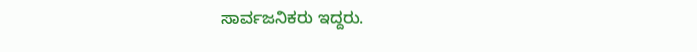ಸಾರ್ವಜನಿಕರು ಇದ್ದರು.